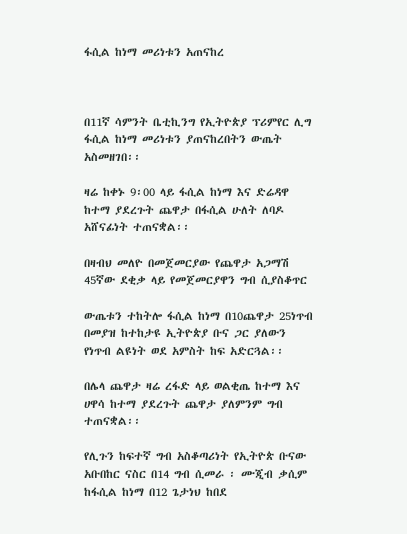ፋሲል ከነማ መሪነቱን አጠናከረ



በ11ኛ ሳምንት ቤቲኪንግ የኢትዮጵያ ፕሪምየር ሊግ ፋሲል ከነማ መሪነቱን ያጠናከረበትን ውጤት አስመዘገበ፡፡

ዛሬ ከቀኑ 9፡00 ላይ ፋሲል ከነማ እና ድሬዳዋ ከተማ ያደረጉት ጨዋታ በፋሲል ሁለት ለባዶ አሸናፊነት ተጠናቋል፡፡

በዛብህ መለዮ በመጀመርያው የጨዋታ አጋማሽ 45ኛው ደቂቃ ላይ የመጀመርያዋን ግብ ሲያስቆጥር

ውጤቱን ተከትሎ ፋሲል ከነማ በ10ጨዋታ 25ነጥብ በመያዝ ከተከታዩ ኢትዮጵያ ቡና ጋር ያለውን የነጥብ ልዩነት ወደ አምስት ከፍ አድርጓል፡፡

በሌላ ጨዋታ ዛሬ ረፋድ ላይ ወልቂጤ ከተማ እና ሀዋሳ ከተማ ያደረጉት ጨዋታ ያለምንም ግብ ተጠናቋል፡፡

የሊጉን ከፍተኛ ግብ አስቆጣሪነት የኢትዮጵ ቡናው አቡበከር ናስር በ14 ግብ ሲመራ ፡ ሙጂብ ቃሲም ከፋሲል ከነማ በ12 ጌታነህ ከበደ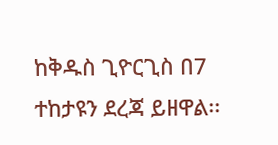ከቅዱስ ጊዮርጊስ በ7 ተከታዩን ደረጃ ይዘዋል፡፡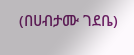(በሀብታሙ ገደቤ)